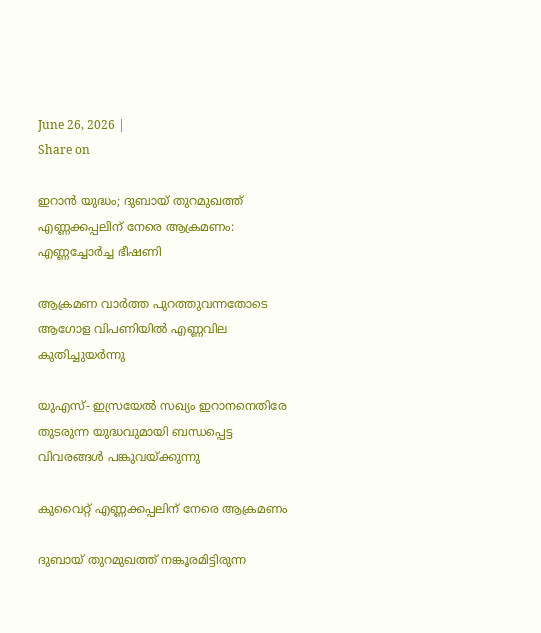June 26, 2026 |
Share on

ഇറാന്‍ യുദ്ധം; ദുബായ് തുറമുഖത്ത് എണ്ണക്കപ്പലിന് നേരെ ആക്രമണം: എണ്ണച്ചോര്‍ച്ച ഭീഷണി

ആക്രമണ വാര്‍ത്ത പുറത്തുവന്നതോടെ ആഗോള വിപണിയില്‍ എണ്ണവില കുതിച്ചുയര്‍ന്നു

യുഎസ്- ഇസ്രയേല്‍ സഖ്യം ഇറാനനെതിരേ തുടരുന്ന യുദ്ധവുമായി ബന്ധപ്പെട്ട വിവരങ്ങള്‍ പങ്കുവയ്ക്കുന്നു

കുവൈറ്റ് എണ്ണക്കപ്പലിന് നേരെ ആക്രമണം

ദുബായ് തുറമുഖത്ത് നങ്കൂരമിട്ടിരുന്ന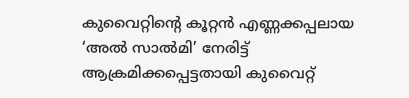കുവൈറ്റിന്റെ കൂറ്റന്‍ എണ്ണക്കപ്പലായ ‘അല്‍ സാല്‍മി’ നേരിട്ട് ആക്രമിക്കപ്പെട്ടതായി കുവൈറ്റ്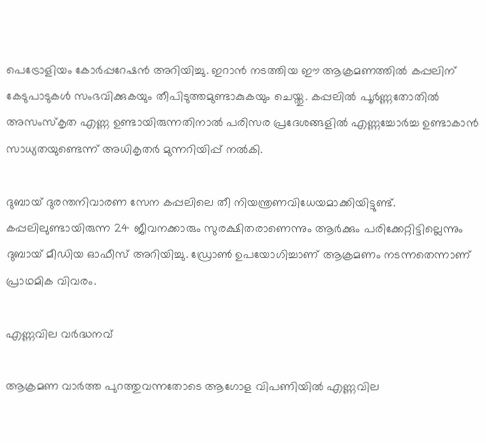പെട്രോളിയം കോര്‍പ്പറേഷന്‍ അറിയിച്ചു. ഇറാന്‍ നടത്തിയ ഈ ആക്രമണത്തില്‍ കപ്പലിന് കേടുപാടുകള്‍ സംഭവിക്കുകയും തീപിടുത്തമുണ്ടാകുകയും ചെയ്തു. കപ്പലില്‍ പൂര്‍ണ്ണതോതില്‍ അസംസ്‌കൃത എണ്ണ ഉണ്ടായിരുന്നതിനാല്‍ പരിസര പ്രദേശങ്ങളില്‍ എണ്ണച്ചോര്‍ച്ച ഉണ്ടാകാന്‍ സാധ്യതയുണ്ടെന്ന് അധികൃതര്‍ മുന്നറിയിപ്പ് നല്‍കി.

ദുബായ് ദുരന്തനിവാരണ സേന കപ്പലിലെ തീ നിയന്ത്രണവിധേയമാക്കിയിട്ടുണ്ട്. കപ്പലിലുണ്ടായിരുന്ന 24 ജീവനക്കാരും സുരക്ഷിതരാണെന്നും ആര്‍ക്കും പരിക്കേറ്റിട്ടില്ലെന്നും ദുബായ് മീഡിയ ഓഫീസ് അറിയിച്ചു. ഡ്രോണ്‍ ഉപയോഗിച്ചാണ് ആക്രമണം നടന്നതെന്നാണ് പ്രാഥമിക വിവരം.

എണ്ണവില വര്‍ദ്ധനവ്

ആക്രമണ വാര്‍ത്ത പുറത്തുവന്നതോടെ ആഗോള വിപണിയില്‍ എണ്ണവില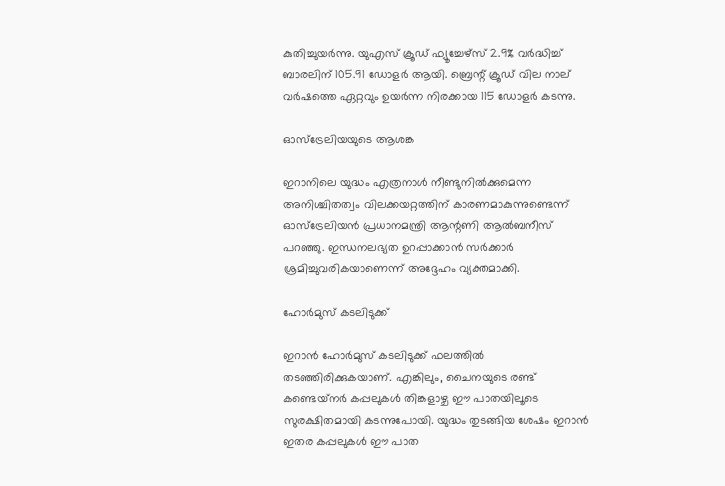കുതിച്ചുയര്‍ന്നു. യുഎസ് ക്രൂഡ് ഫ്യൂച്ചേഴ്‌സ് 2.9% വര്‍ദ്ധിച്ച് ബാരലിന് 105.91 ഡോളര്‍ ആയി. ബ്രെന്റ് ക്രൂഡ് വില നാല് വര്‍ഷത്തെ ഏറ്റവും ഉയര്‍ന്ന നിരക്കായ 115 ഡോളര്‍ കടന്നു.

ഓസ്ട്രേലിയയുടെ ആശങ്ക

ഇറാനിലെ യുദ്ധം എത്രനാള്‍ നീണ്ടുനില്‍ക്കുമെന്ന അനിശ്ചിതത്വം വിലക്കയറ്റത്തിന് കാരണമാകുന്നുണ്ടെന്ന് ഓസ്ട്രേലിയന്‍ പ്രധാനമന്ത്രി ആന്റണി ആല്‍ബനീസ് പറഞ്ഞു. ഇന്ധനലഭ്യത ഉറപ്പാക്കാന്‍ സര്‍ക്കാര്‍ ശ്രമിച്ചുവരികയാണെന്ന് അദ്ദേഹം വ്യക്തമാക്കി.

ഹോര്‍മുസ് കടലിടുക്ക്

ഇറാന്‍ ഹോര്‍മുസ് കടലിടുക്ക് ഫലത്തില്‍ തടഞ്ഞിരിക്കുകയാണ്. എങ്കിലും, ചൈനയുടെ രണ്ട് കണ്ടെയ്‌നര്‍ കപ്പലുകള്‍ തിങ്കളാഴ്ച ഈ പാതയിലൂടെ സുരക്ഷിതമായി കടന്നുപോയി. യുദ്ധം തുടങ്ങിയ ശേഷം ഇറാന്‍ ഇതര കപ്പലുകള്‍ ഈ പാത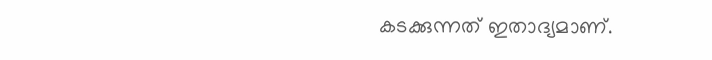കടക്കുന്നത് ഇതാദ്യമാണ്.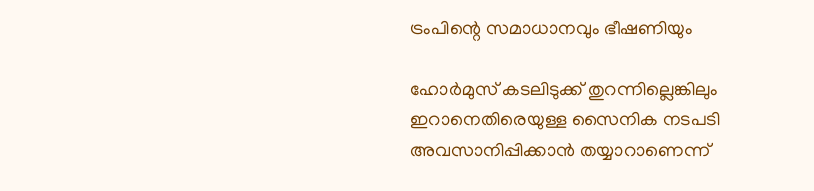ട്രംപിന്റെ സമാധാനവും ഭീഷണിയും

ഹോര്‍മുസ് കടലിടുക്ക് തുറന്നില്ലെങ്കിലും ഇറാനെതിരെയുള്ള സൈനിക നടപടി അവസാനിപ്പിക്കാന്‍ തയ്യാറാണെന്ന്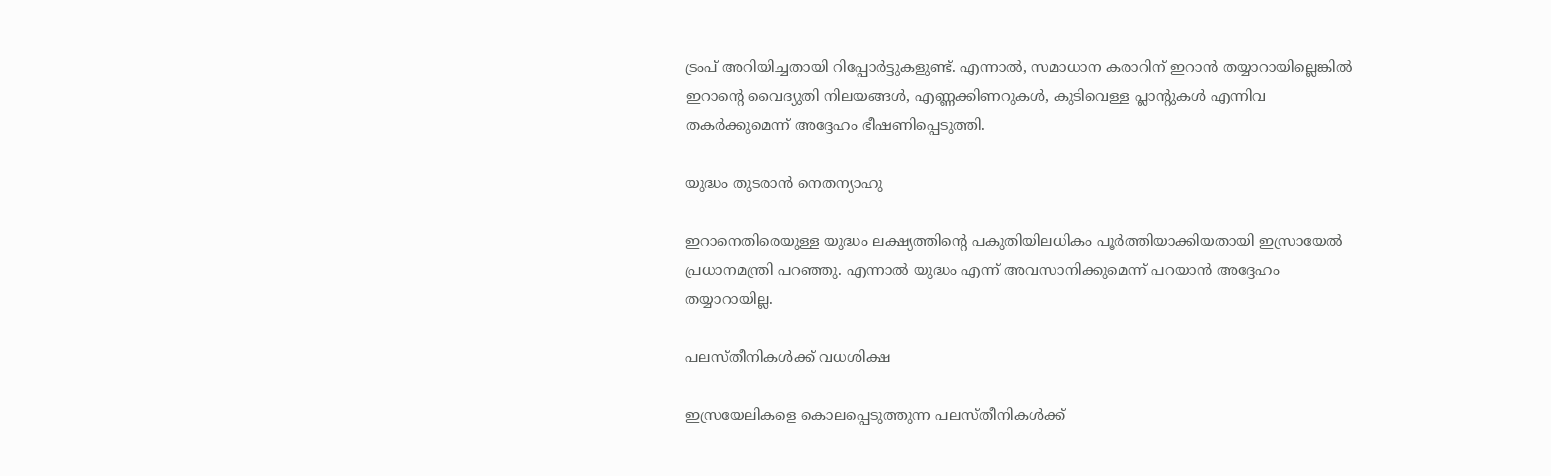ട്രംപ് അറിയിച്ചതായി റിപ്പോര്‍ട്ടുകളുണ്ട്. എന്നാല്‍, സമാധാന കരാറിന് ഇറാന്‍ തയ്യാറായില്ലെങ്കില്‍ ഇറാന്റെ വൈദ്യുതി നിലയങ്ങള്‍, എണ്ണക്കിണറുകള്‍, കുടിവെള്ള പ്ലാന്റുകള്‍ എന്നിവ തകര്‍ക്കുമെന്ന് അദ്ദേഹം ഭീഷണിപ്പെടുത്തി.

യുദ്ധം തുടരാന്‍ നെതന്യാഹു

ഇറാനെതിരെയുള്ള യുദ്ധം ലക്ഷ്യത്തിന്റെ പകുതിയിലധികം പൂര്‍ത്തിയാക്കിയതായി ഇസ്രായേല്‍ പ്രധാനമന്ത്രി പറഞ്ഞു. എന്നാല്‍ യുദ്ധം എന്ന് അവസാനിക്കുമെന്ന് പറയാന്‍ അദ്ദേഹം തയ്യാറായില്ല.

പലസ്തീനികള്‍ക്ക് വധശിക്ഷ

ഇസ്രയേലികളെ കൊലപ്പെടുത്തുന്ന പലസ്തീനികള്‍ക്ക്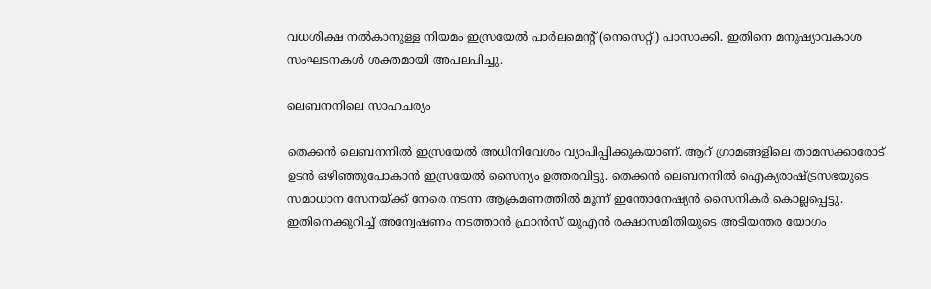വധശിക്ഷ നല്‍കാനുള്ള നിയമം ഇസ്രയേല്‍ പാര്‍ലമെന്റ് (നെസെറ്റ്) പാസാക്കി. ഇതിനെ മനുഷ്യാവകാശ സംഘടനകള്‍ ശക്തമായി അപലപിച്ചു.

ലെബനനിലെ സാഹചര്യം

തെക്കന്‍ ലെബനനില്‍ ഇസ്രയേല്‍ അധിനിവേശം വ്യാപിപ്പിക്കുകയാണ്. ആറ് ഗ്രാമങ്ങളിലെ താമസക്കാരോട് ഉടന്‍ ഒഴിഞ്ഞുപോകാന്‍ ഇസ്രയേല്‍ സൈന്യം ഉത്തരവിട്ടു. തെക്കന്‍ ലെബനനില്‍ ഐക്യരാഷ്ട്രസഭയുടെ സമാധാന സേനയ്ക്ക് നേരെ നടന്ന ആക്രമണത്തില്‍ മൂന്ന് ഇന്തോനേഷ്യന്‍ സൈനികര്‍ കൊല്ലപ്പെട്ടു. ഇതിനെക്കുറിച്ച് അന്വേഷണം നടത്താന്‍ ഫ്രാന്‍സ് യുഎന്‍ രക്ഷാസമിതിയുടെ അടിയന്തര യോഗം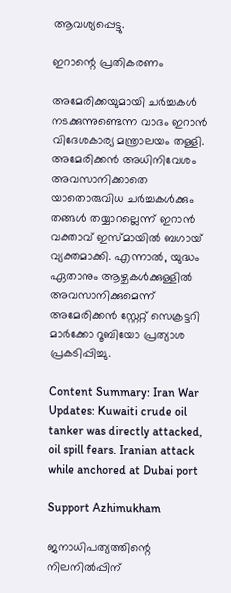ആവശ്യപ്പെട്ടു.

ഇറാന്റെ പ്രതികരണം

അമേരിക്കയുമായി ചര്‍ച്ചകള്‍ നടക്കുന്നുണ്ടെന്ന വാദം ഇറാന്‍ വിദേശകാര്യ മന്ത്രാലയം തള്ളി. അമേരിക്കന്‍ അധിനിവേശം അവസാനിക്കാതെ യാതൊരുവിധ ചര്‍ച്ചകള്‍ക്കും തങ്ങള്‍ തയ്യാറല്ലെന്ന് ഇറാന്‍ വക്താവ് ഇസ്മായില്‍ ബഗായ് വ്യക്തമാക്കി. എന്നാല്‍, യുദ്ധം ഏതാനും ആഴ്ചകള്‍ക്കുള്ളില്‍ അവസാനിക്കുമെന്ന് അമേരിക്കന്‍ സ്റ്റേറ്റ് സെക്രട്ടറി മാര്‍ക്കോ റൂബിയോ പ്രത്യാശ പ്രകടിപ്പിച്ചു.

Content Summary: Iran War Updates: Kuwaiti crude oil tanker was directly attacked, oil spill fears. Iranian attack while anchored at Dubai port

Support Azhimukham

ജനാധിപത്യത്തിന്റെ നിലനിൽപ്പിന്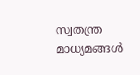സ്വതന്ത്ര മാധ്യമങ്ങൾ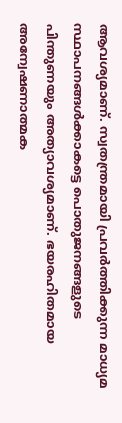ആവശ്യമാണ്. സ്വതന്ത്രമായി പ്രവർത്തിക്കുന്ന മാധ്യമ സ്ഥാപനങ്ങൾക്കാകട്ടെ പൊതുജനങ്ങളുടെ പിന്തുണയും അത്യാവശ്യമാണ്. ഭയരഹിതമായ അന്വേഷണാത്മക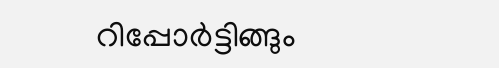റിപ്പോർട്ടിങ്ങും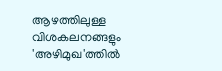ആഴത്തിലുള്ള വിശകലനങ്ങളും 'അഴിമുഖ'ത്തിൽ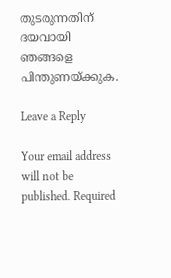തുടരുന്നതിന് ദയവായി ഞങ്ങളെ പിന്തുണയ്ക്കുക.

Leave a Reply

Your email address will not be published. Required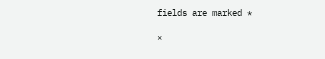fields are marked *

×